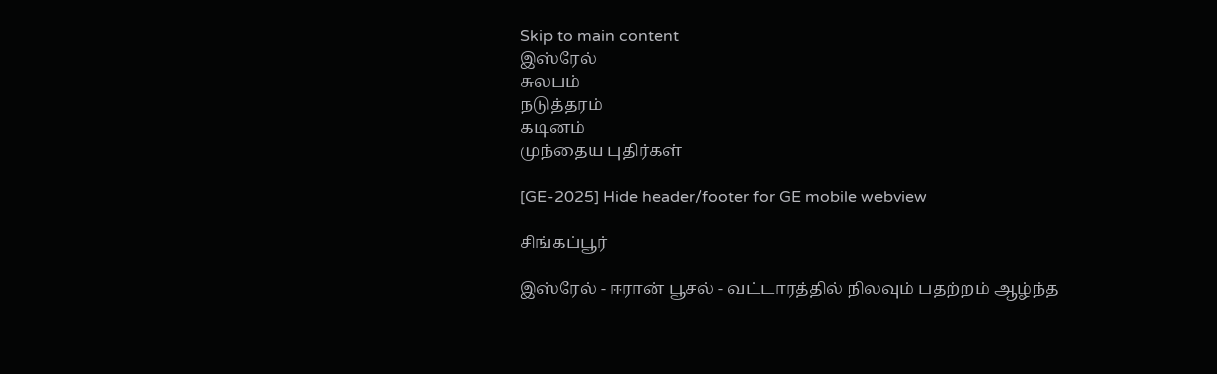Skip to main content
இஸ்ரேல்
சுலபம்
நடுத்தரம்
கடினம்
முந்தைய புதிர்கள்

[GE-2025] Hide header/footer for GE mobile webview

சிங்கப்பூர்

இஸ்ரேல் - ஈரான் பூசல் - வட்டாரத்தில் நிலவும் பதற்றம் ஆழ்ந்த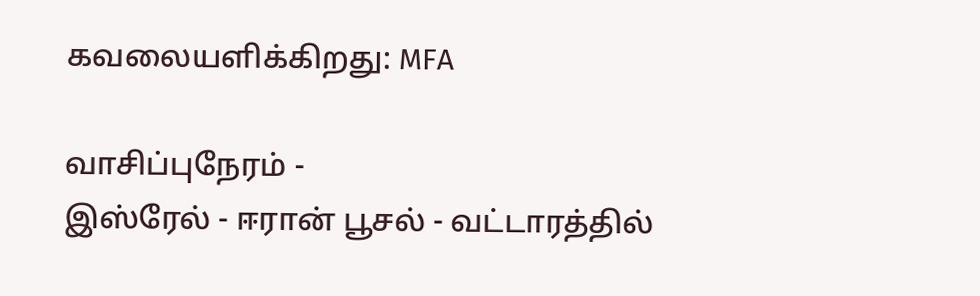கவலையளிக்கிறது: MFA

வாசிப்புநேரம் -
இஸ்ரேல் - ஈரான் பூசல் - வட்டாரத்தில்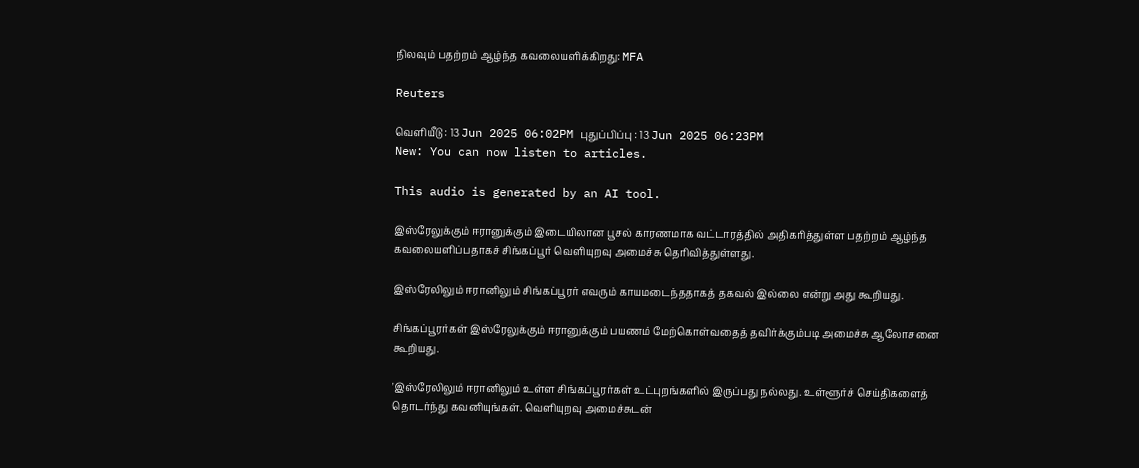நிலவும் பதற்றம் ஆழ்ந்த கவலையளிக்கிறது: MFA

Reuters

வெளியீடு : 13 Jun 2025 06:02PM புதுப்பிப்பு : 13 Jun 2025 06:23PM
New: You can now listen to articles.

This audio is generated by an AI tool.

இஸ்ரேலுக்கும் ஈரானுக்கும் இடையிலான பூசல் காரணமாக வட்டாரத்தில் அதிகரித்துள்ள பதற்றம் ஆழ்ந்த கவலையளிப்பதாகச் சிங்கப்பூர் வெளியுறவு அமைச்சு தெரிவித்துள்ளது.

இஸ்ரேலிலும் ஈரானிலும் சிங்கப்பூரர் எவரும் காயமடைந்ததாகத் தகவல் இல்லை என்று அது கூறியது.

சிங்கப்பூரர்கள் இஸ்ரேலுக்கும் ஈரானுக்கும் பயணம் மேற்கொள்வதைத் தவிர்க்கும்படி அமைச்சு ஆலோசனை கூறியது.

'இஸ்ரேலிலும் ஈரானிலும் உள்ள சிங்கப்பூரர்கள் உட்புறங்களில் இருப்பது நல்லது. உள்ளூர்ச் செய்திகளைத் தொடர்ந்து கவனியுங்கள். வெளியுறவு அமைச்சுடன்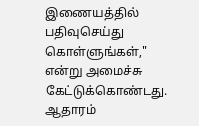இணையத்தில் பதிவுசெய்து கொள்ளுங்கள்," என்று அமைச்சு கேட்டுக்கொண்டது.
ஆதாரம்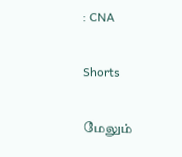: CNA

Shorts

மேலும்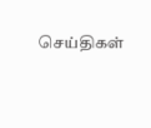செய்திகள்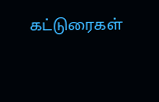கட்டுரைகள்